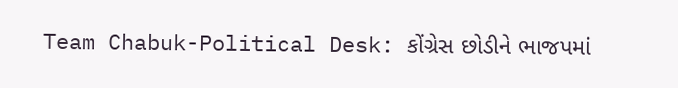Team Chabuk-Political Desk: કોંગ્રેસ છોડીને ભાજપમાં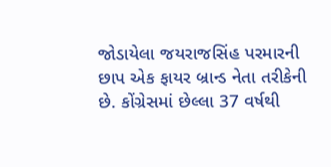જોડાયેલા જયરાજસિંહ પરમારની છાપ એક ફાયર બ્રાન્ડ નેતા તરીકેની છે. કોંગ્રેસમાં છેલ્લા 37 વર્ષથી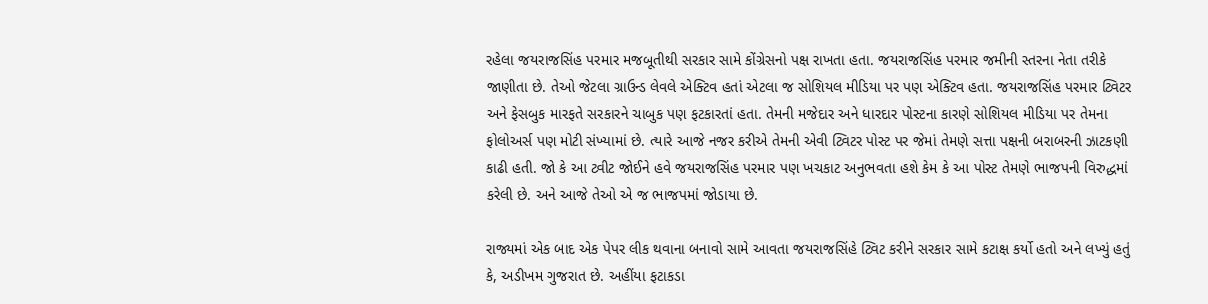રહેલા જયરાજસિંહ પરમાર મજબૂતીથી સરકાર સામે કોંગ્રેસનો પક્ષ રાખતા હતા. જયરાજસિંહ પરમાર જમીની સ્તરના નેતા તરીકે જાણીતા છે. તેઓ જેટલા ગ્રાઉન્ડ લેવલે એક્ટિવ હતાં એટલા જ સોશિયલ મીડિયા પર પણ એક્ટિવ હતા. જયરાજસિંહ પરમાર ટ્વિટર અને ફેસબુક મારફતે સરકારને ચાબુક પણ ફટકારતાં હતા. તેમની મજેદાર અને ધારદાર પોસ્ટના કારણે સોશિયલ મીડિયા પર તેમના ફોલોઅર્સ પણ મોટી સંખ્યામાં છે. ત્યારે આજે નજર કરીએ તેમની એવી ટ્વિટર પોસ્ટ પર જેમાં તેમણે સત્તા પક્ષની બરાબરની ઝાટકણી કાઢી હતી. જો કે આ ટ્વીટ જોઈને હવે જયરાજસિંહ પરમાર પણ ખચકાટ અનુભવતા હશે કેમ કે આ પોસ્ટ તેમણે ભાજપની વિરુદ્ધમાં કરેલી છે. અને આજે તેઓ એ જ ભાજપમાં જોડાયા છે.

રાજ્યમાં એક બાદ એક પેપર લીક થવાના બનાવો સામે આવતા જયરાજસિંહે ટ્વિટ કરીને સરકાર સામે કટાક્ષ કર્યો હતો અને લખ્યું હતું કે, અડીખમ ગુજરાત છે. અહીંયા ફટાકડા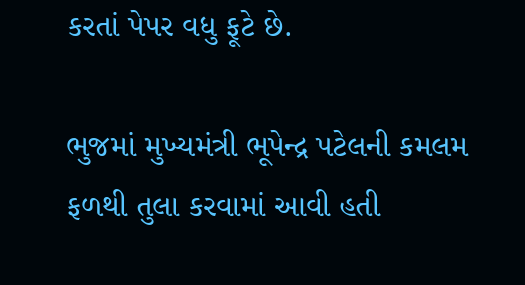કરતાં પેપર વધુ ફૂટે છે.

ભુજમાં મુખ્યમંત્રી ભૂપેન્દ્ર પટેલની કમલમ ફળથી તુલા કરવામાં આવી હતી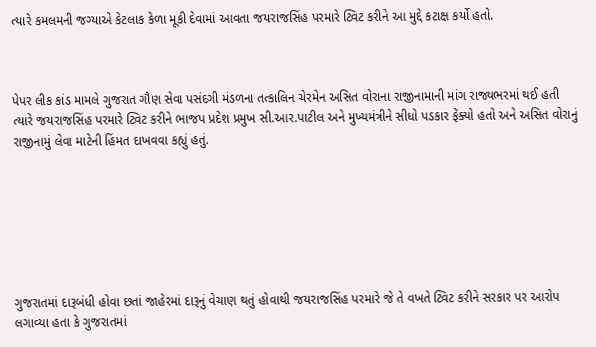ત્યારે કમલમની જગ્યાએ કેટલાક કેળા મૂકી દેવામાં આવતા જયરાજસિંહ પરમારે ટ્વિટ કરીને આ મુદ્દે કટાક્ષ કર્યો હતો.



પેપર લીક કાંડ મામલે ગુજરાત ગૌણ સેવા પસંદગી મંડળના તત્કાલિન ચેરમેન અસિત વોરાના રાજીનામાની માંગ રાજ્યભરમાં થઈ હતી ત્યારે જયરાજસિંહ પરમારે ટ્વિટ કરીને ભાજપ પ્રદેશ પ્રમુખ સી.આર.પાટીલ અને મુખ્યમંત્રીને સીધો પડકાર ફેંક્યો હતો અને અસિત વોરાનું રાજીનામું લેવા માટેની હિંમત દાખવવા કહ્યું હતું.







ગુજરાતમાં દારૂબંધી હોવા છતાં જાહેરમાં દારૂનું વેચાણ થતું હોવાથી જયરાજસિંહ પરમારે જે તે વખતે ટ્વિટ કરીને સરકાર પર આરોપ લગાવ્યા હતા કે ગુજરાતમાં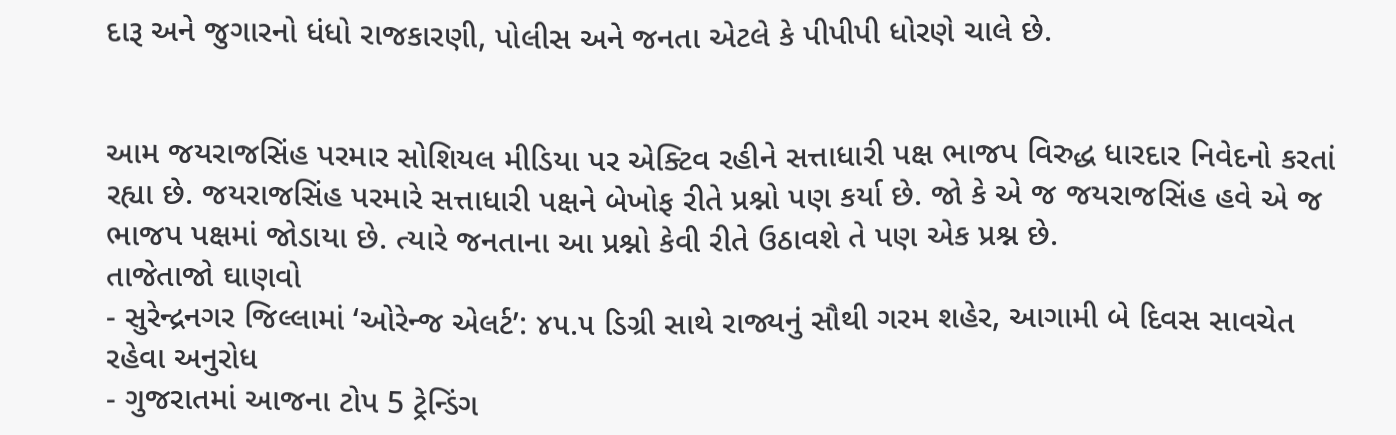દારૂ અને જુગારનો ધંધો રાજકારણી, પોલીસ અને જનતા એટલે કે પીપીપી ધોરણે ચાલે છે.


આમ જયરાજસિંહ પરમાર સોશિયલ મીડિયા પર એક્ટિવ રહીને સત્તાધારી પક્ષ ભાજપ વિરુદ્ધ ધારદાર નિવેદનો કરતાં રહ્યા છે. જયરાજસિંહ પરમારે સત્તાધારી પક્ષને બેખોફ રીતે પ્રશ્નો પણ કર્યા છે. જો કે એ જ જયરાજસિંહ હવે એ જ ભાજપ પક્ષમાં જોડાયા છે. ત્યારે જનતાના આ પ્રશ્નો કેવી રીતે ઉઠાવશે તે પણ એક પ્રશ્ન છે.
તાજેતાજો ઘાણવો
- સુરેન્દ્રનગર જિલ્લામાં ‘ઓરેન્જ એલર્ટ’: ૪૫.૫ ડિગ્રી સાથે રાજ્યનું સૌથી ગરમ શહેર, આગામી બે દિવસ સાવચેત રહેવા અનુરોધ
- ગુજરાતમાં આજના ટોપ 5 ટ્રેન્ડિંગ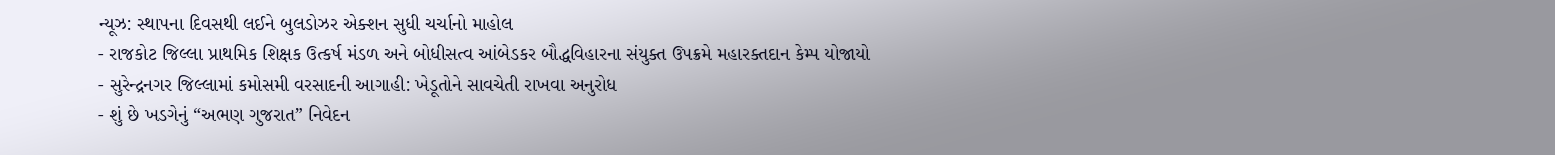ન્યૂઝ: સ્થાપના દિવસથી લઈને બુલડોઝર એક્શન સુધી ચર્ચાનો માહોલ
- રાજકોટ જિલ્લા પ્રાથમિક શિક્ષક ઉત્કર્ષ મંડળ અને બોધીસત્વ આંબેડકર બૌદ્ધવિહારના સંયુક્ત ઉપક્રમે મહારક્તદાન કેમ્પ યોજાયો
- સુરેન્દ્રનગર જિલ્લામાં કમોસમી વરસાદની આગાહી: ખેડૂતોને સાવચેતી રાખવા અનુરોધ
- શું છે ખડગેનું “અભણ ગુજરાત” નિવેદન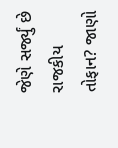જેણે સર્જ્યું છે રાજકીય તોફાન? જાણો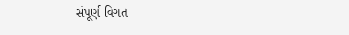સંપૂર્ણ વિગત